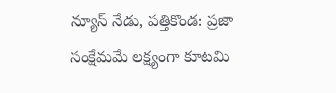న్యూస్ నేడు, పత్తికొండ: ప్రజా సంక్షేమమే లక్ష్యంగా కూటమి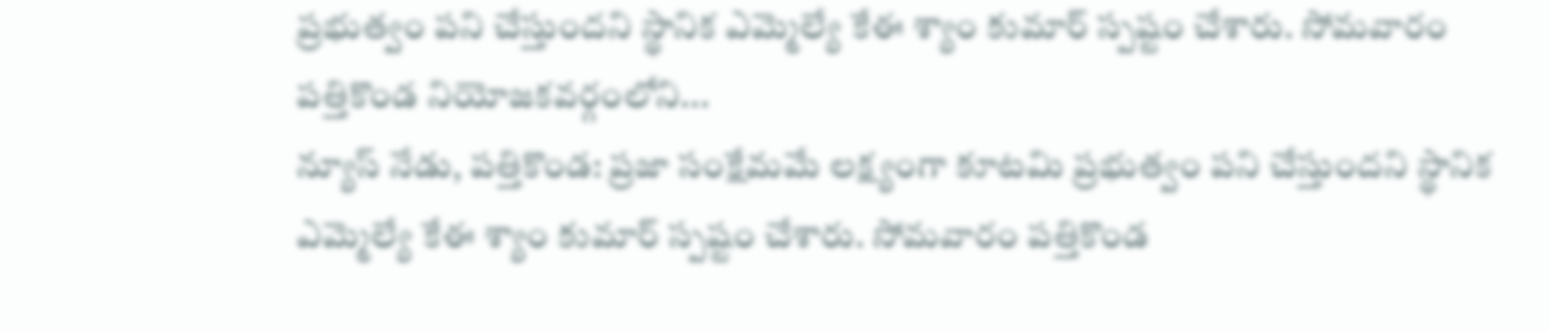ప్రభుత్వం పని చేస్తుందని స్థానిక ఎమ్మెల్యే కేఈ శ్యాం కుమార్ స్పష్టం చేశారు. సోమవారం పత్తికొండ నియోజకవర్గంలోని...
న్యూస్ నేడు, పత్తికొండ: ప్రజా సంక్షేమమే లక్ష్యంగా కూటమి ప్రభుత్వం పని చేస్తుందని స్థానిక ఎమ్మెల్యే కేఈ శ్యాం కుమార్ స్పష్టం చేశారు. సోమవారం పత్తికొండ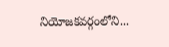నియోజకవర్గంలోని...